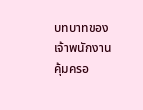บทบาทของเจ้าพนักงานคุ้มครอ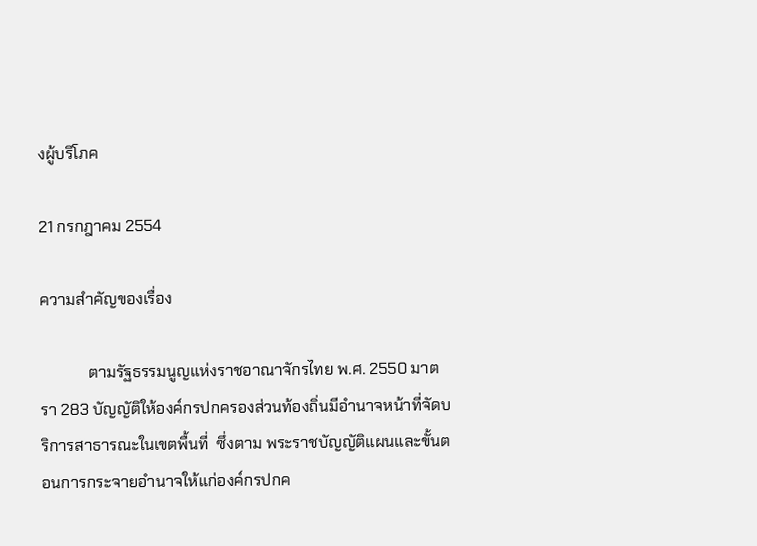งผู้บริโภค

21 กรกฎาคม 2554

ความสำคัญของเรื่อง

            ตามรัฐธรรมนูญแห่งราชอาณาจักรไทย พ.ศ. 2550 มาตรา 283 บัญญัติให้องค์กรปกครองส่วนท้องถิ่นมีอำนาจหน้าที่จัดบริการสาธารณะในเขตพื้นที่  ซึ่งตาม พระราชบัญญัติแผนและขั้นตอนการกระจายอำนาจให้แก่องค์กรปกค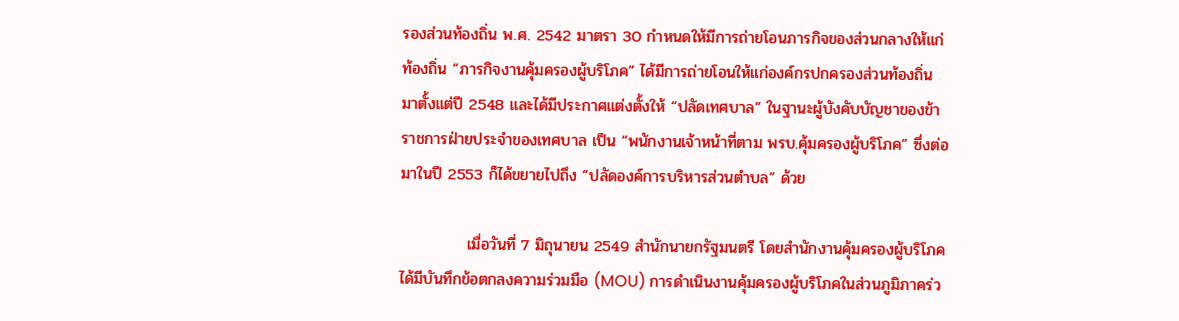รองส่วนท้องถิ่น พ.ศ. 2542 มาตรา 30 กำหนดให้มีการถ่ายโอนภารกิจของส่วนกลางให้แก่ท้องถิ่น “ภารกิจงานคุ้มครองผู้บริโภค” ได้มีการถ่ายโอนให้แก่องค์กรปกครองส่วนท้องถิ่น มาตั้งแต่ปี 2548 และได้มีประกาศแต่งตั้งให้ “ปลัดเทศบาล” ในฐานะผู้บังคับบัญชาของข้าราชการฝ่ายประจำของเทศบาล เป็น “พนักงานเจ้าหน้าที่ตาม พรบ.คุ้มครองผู้บริโภค” ซึ่งต่อมาในปี 2553 ก็ได้ขยายไปถึง “ปลัดองค์การบริหารส่วนตำบล” ด้วย

            เมื่อวันที่ 7 มิถุนายน 2549 สำนักนายกรัฐมนตรี โดยสำนักงานคุ้มครองผู้บริโภค ได้มีบันทึกข้อตกลงความร่วมมือ (MOU) การดำเนินงานคุ้มครองผู้บริโภคในส่วนภูมิภาคร่ว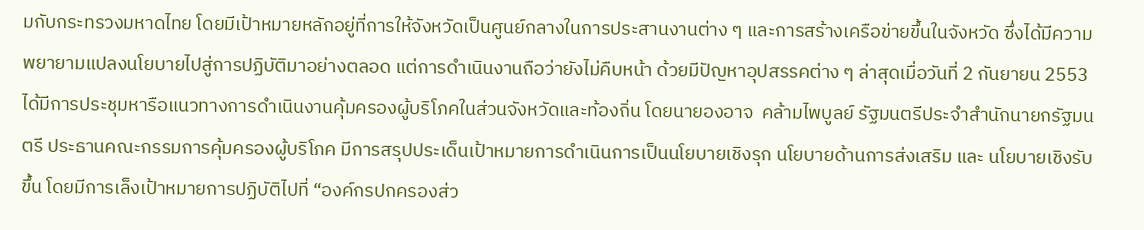มกับกระทรวงมหาดไทย โดยมีเป้าหมายหลักอยู่ที่การให้จังหวัดเป็นศูนย์กลางในการประสานงานต่าง ๆ และการสร้างเครือข่ายขึ้นในจังหวัด ซึ่งได้มีความพยายามแปลงนโยบายไปสู่การปฏิบัติมาอย่างตลอด แต่การดำเนินงานถือว่ายังไม่คืบหน้า ด้วยมีปัญหาอุปสรรคต่าง ๆ ล่าสุดเมื่อวันที่ 2 กันยายน 2553 ได้มีการประชุมหารือแนวทางการดำเนินงานคุ้มครองผู้บริโภคในส่วนจังหวัดและท้องถิ่น โดยนายองอาจ  คล้ามไพบูลย์ รัฐมนตรีประจำสำนักนายกรัฐมนตรี ประธานคณะกรรมการคุ้มครองผู้บริโภค มีการสรุปประเด็นเป้าหมายการดำเนินการเป็นนโยบายเชิงรุก นโยบายด้านการส่งเสริม และ นโยบายเชิงรับ ขึ้น โดยมีการเล็งเป้าหมายการปฏิบัติไปที่ “องค์กรปกครองส่ว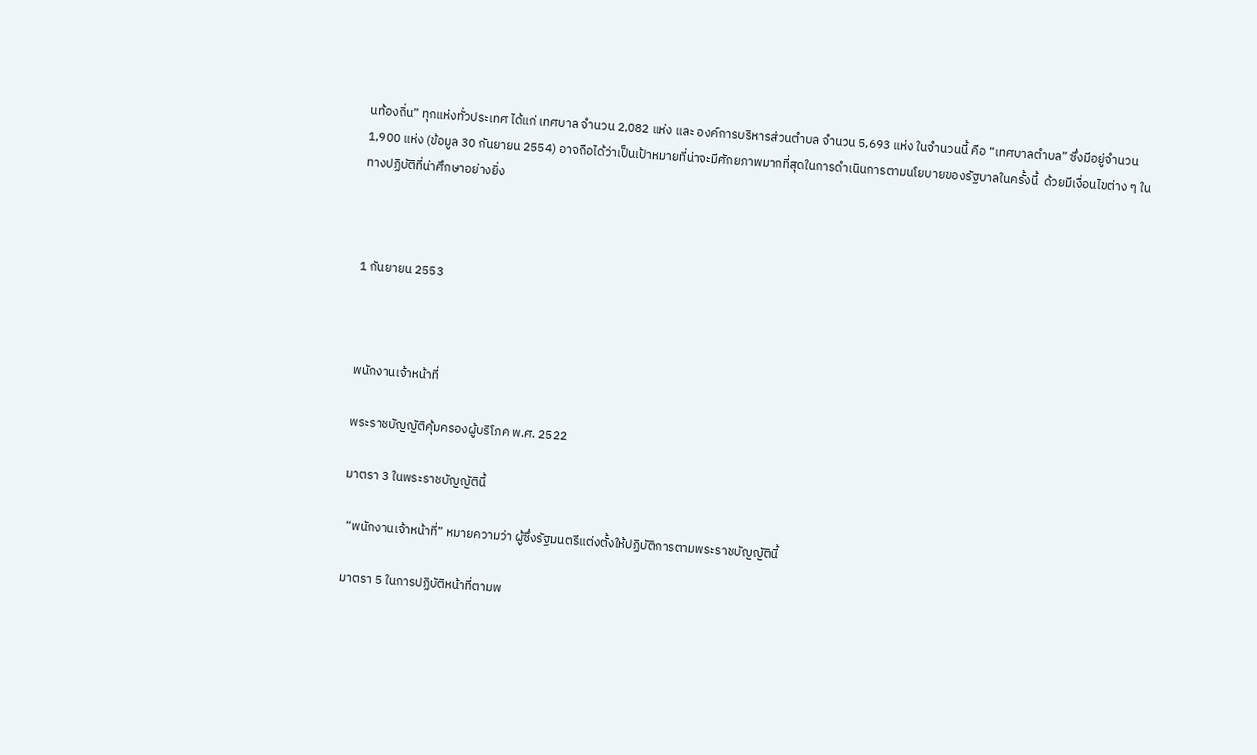นท้องถิ่น” ทุกแห่งทั่วประเทศ ได้แก่ เทศบาล จำนวน 2,082 แห่ง และ องค์การบริหารส่วนตำบล จำนวน 5,693 แห่ง ในจำนวนนี้ คือ “เทศบาลตำบล” ซึ่งมีอยู่จำนวน 1,900 แห่ง (ข้อมูล 30 กันยายน 2554) อาจถือได้ว่าเป็นเป้าหมายที่น่าจะมีศักยภาพมากที่สุดในการดำเนินการตามนโยบายของรัฐบาลในครั้งนี้  ด้วยมีเงื่อนไขต่าง ๆ ในทางปฏิบัติที่น่าศึกษาอย่างยิ่ง



1 กันยายน 2553



พนักงานเจ้าหน้าที่

พระราชบัญญัติคุ้มครองผู้บริโภค พ.ศ. 2522

มาตรา 3 ในพระราชบัญญัตินี้

 “พนักงานเจ้าหน้าที่” หมายความว่า ผู้ซึ่งรัฐมนตรีแต่งตั้งให้ปฏิบัติการตามพระราชบัญญัตินี้

มาตรา 5 ในการปฏิบัติหน้าที่ตามพ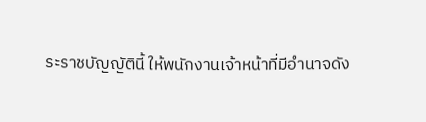ระราชบัญญัตินี้ ให้พนักงานเจ้าหน้าที่มีอำนาจดัง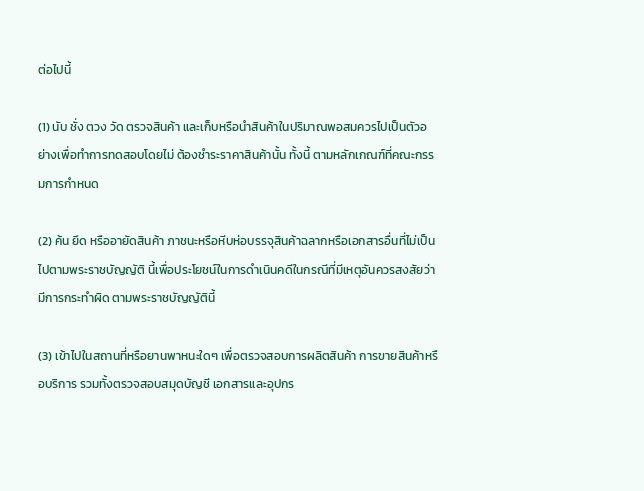ต่อไปนี้

(1) นับ ชั่ง ตวง วัด ตรวจสินค้า และเก็บหรือนำสินค้าในปริมาณพอสมควรไปเป็นตัวอย่างเพื่อทำการทดสอบโดยไม่ ต้องชำระราคาสินค้านั้น ทั้งนี้ ตามหลักเกณฑ์ที่คณะกรรมการกำหนด

(2) ค้น ยึด หรืออายัดสินค้า ภาชนะหรือหีบห่อบรรจุสินค้าฉลากหรือเอกสารอื่นที่ไม่เป็นไปตามพระราชบัญญัติ นี้เพื่อประโยชน์ในการดำเนินคดีในกรณีที่มีเหตุอันควรสงสัยว่ามีการกระทำผิด ตามพระราชบัญญัตินี้

(3) เข้าไปในสถานที่หรือยานพาหนะใดๆ เพื่อตรวจสอบการผลิตสินค้า การขายสินค้าหรือบริการ รวมทั้งตรวจสอบสมุดบัญชี เอกสารและอุปกร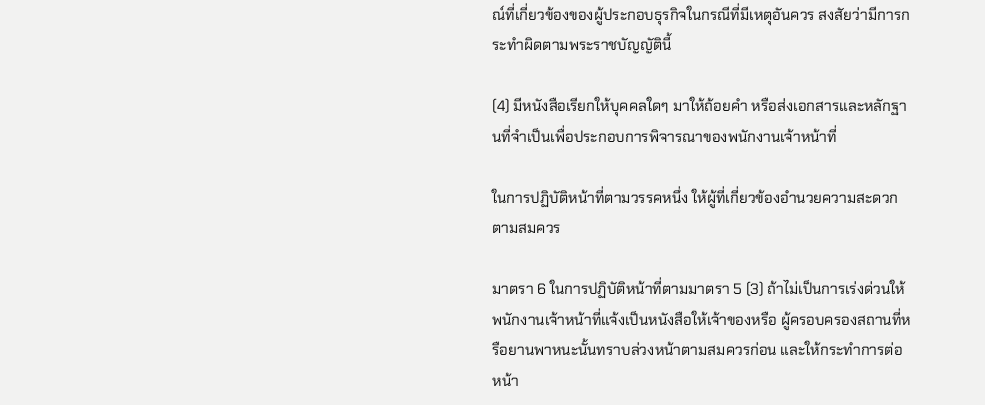ณ์ที่เกี่ยวข้องของผู้ประกอบธุรกิจในกรณีที่มีเหตุอันควร สงสัยว่ามีการกระทำผิดตามพระราชบัญญัตินี้

(4) มีหนังสือเรียกให้บุคคลใดๆ มาให้ถ้อยคำ หรือส่งเอกสารและหลักฐานที่จำเป็นเพื่อประกอบการพิจารณาของพนักงานเจ้าหน้าที่

ในการปฏิบัติหน้าที่ตามวรรคหนึ่ง ให้ผู้ที่เกี่ยวข้องอำนวยความสะดวกตามสมควร

มาตรา 6 ในการปฏิบัติหน้าที่ตามมาตรา 5 (3) ถ้าไม่เป็นการเร่งด่วนให้พนักงานเจ้าหน้าที่แจ้งเป็นหนังสือให้เจ้าของหรือ ผู้ครอบครองสถานที่หรือยานพาหนะนั้นทราบล่วงหน้าตามสมควรก่อน และให้กระทำการต่อหน้า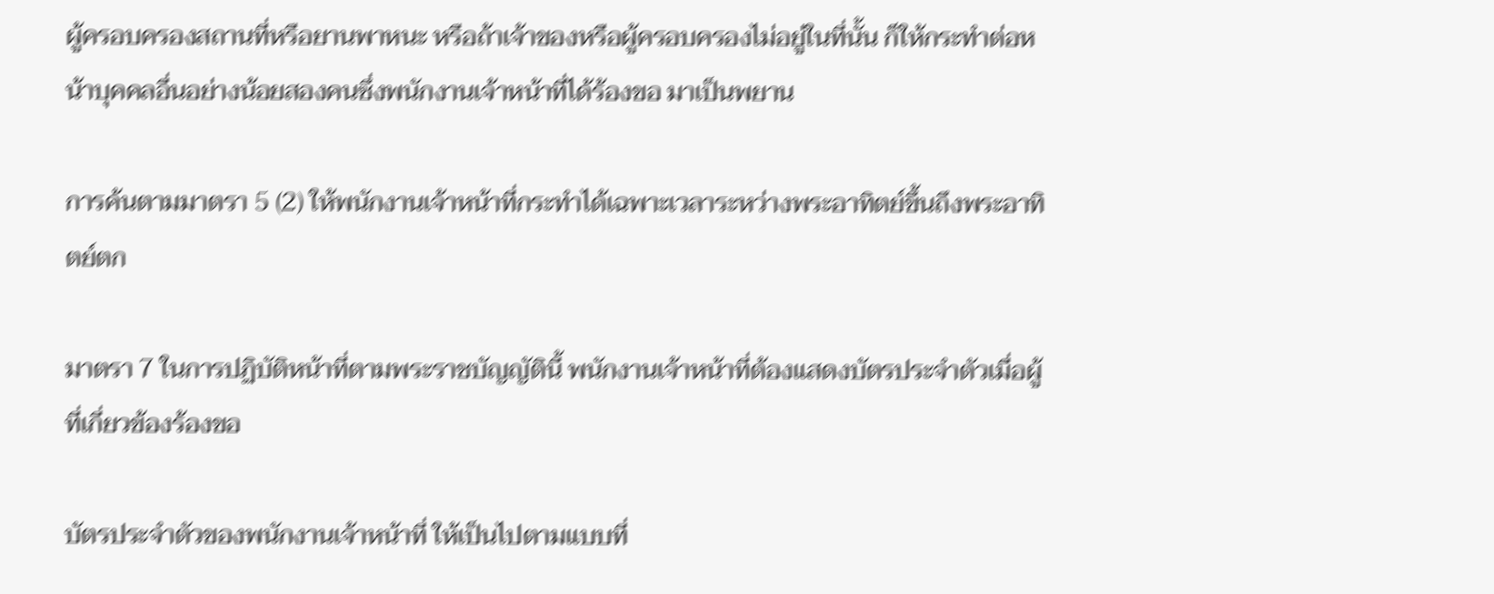ผู้ครอบครองสถานที่หรือยานพาหนะ หรือถ้าเจ้าของหรือผู้ครอบครองไม่อยู่ในที่นั้น ก็ให้กระทำต่อหน้าบุคคลอื่นอย่างน้อยสองคนซึ่งพนักงานเจ้าหน้าที่ได้ร้องขอ มาเป็นพยาน

การค้นตามมาตรา 5 (2) ให้พนักงานเจ้าหน้าที่กระทำได้เฉพาะเวลาระหว่างพระอาทิตย์ขึ้นถึงพระอาทิตย์ตก

มาตรา 7 ในการปฏิบัติหน้าที่ตามพระราชบัญญัตินี้ พนักงานเจ้าหน้าที่ต้องแสดงบัตรประจำตัวเมื่อผู้ที่เกี่ยวข้องร้องขอ

บัตรประจำตัวของพนักงานเจ้าหน้าที่ ให้เป็นไปตามแบบที่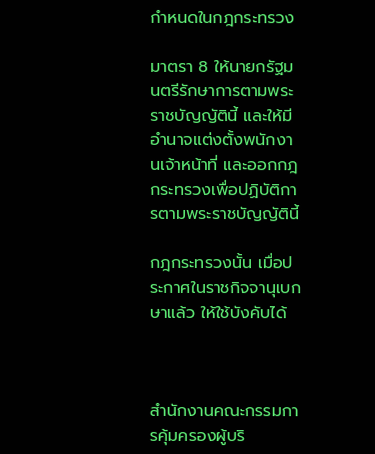กำหนดในกฎกระทรวง

มาตรา 8 ให้นายกรัฐมนตรีรักษาการตามพระราชบัญญัตินี้ และให้มีอำนาจแต่งตั้งพนักงานเจ้าหน้าที่ และออกกฎกระทรวงเพื่อปฏิบัติการตามพระราชบัญญัตินี้

กฎกระทรวงนั้น เมื่อประกาศในราชกิจจานุเบกษาแล้ว ให้ใช้บังคับได้



สำนักงานคณะกรรมการคุ้มครองผู้บริ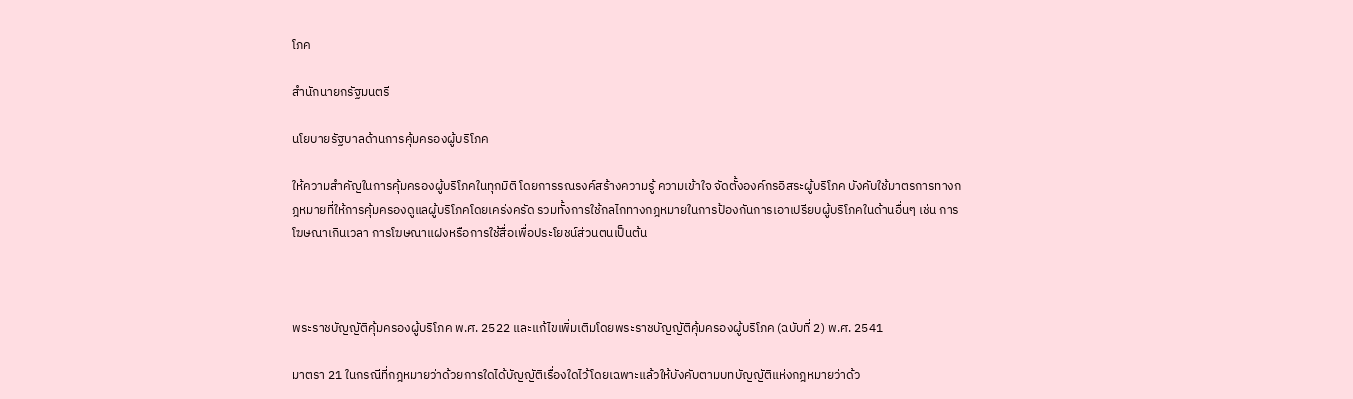โภค

สำนักนายกรัฐมนตรี

นโยบายรัฐบาลด้านการคุ้มครองผู้บริโภค

ให้ความสำคัญในการคุ้มครองผู้บริโภคในทุกมิติ โดยการรณรงค์สร้างความรู้ ความเข้าใจ จัดตั้งองค์กรอิสระผู้บริโภค บังคับใช้มาตรการทางกฎหมายที่ให้การคุ้มครองดูแลผู้บริโภคโดยเคร่งครัด รวมทั้งการใช้กลไกทางกฎหมายในการป้องกันการเอาเปรียบผู้บริโภคในด้านอื่นๆ เช่น การโฆษณาเกินเวลา การโฆษณาแฝงหรือการใช้สื่อเพื่อประโยชน์ส่วนตนเป็นต้น



พระราชบัญญัติคุ้มครองผู้บริโภค พ.ศ. 2522 และแก้ไขเพิ่มเติมโดยพระราชบัญญัติคุ้มครองผู้บริโภค (ฉบับที่ 2) พ.ศ. 2541

มาตรา 21 ในกรณีที่กฎหมายว่าด้วยการใดได้บัญญัติเรื่องใดไว้โดยเฉพาะแล้วให้บังคับตามบทบัญญัติแห่งกฎหมายว่าด้ว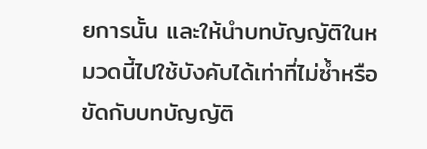ยการนั้น และให้นำบทบัญญัติในหมวดนี้ไปใช้บังคับได้เท่าที่ไม่ซ้ำหรือขัดกับบทบัญญัติ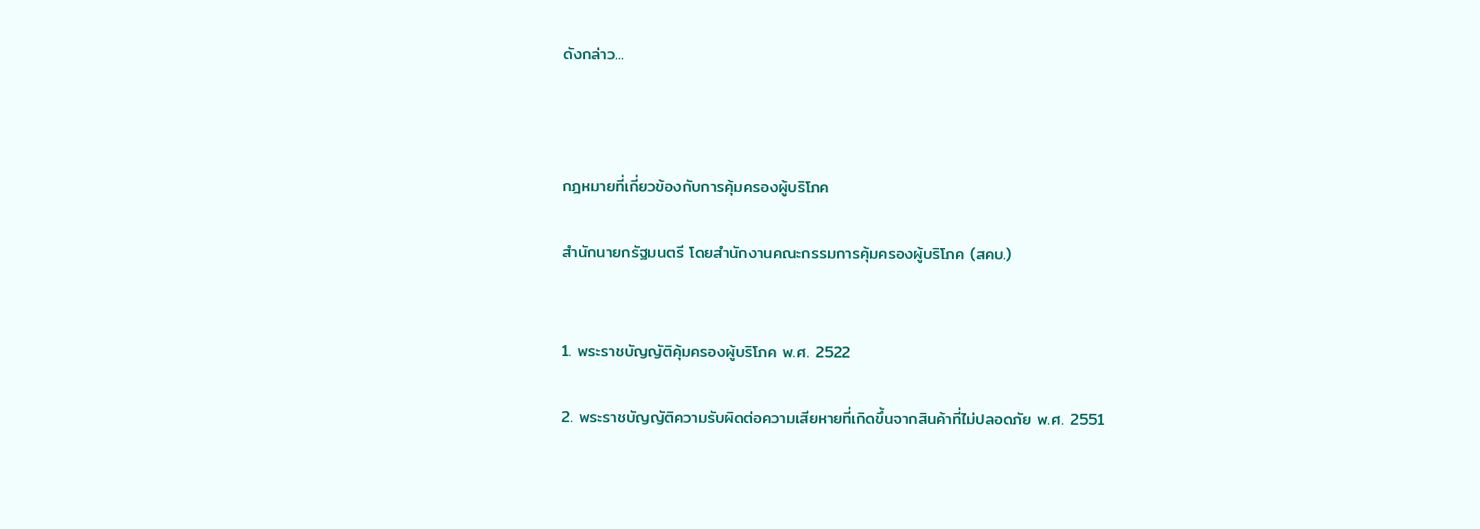ดังกล่าว...



กฎหมายที่เกี่ยวข้องกับการคุ้มครองผู้บริโภค

สำนักนายกรัฐมนตรี โดยสำนักงานคณะกรรมการคุ้มครองผู้บริโภค (สคบ.)


1. พระราชบัญญัติคุ้มครองผู้บริโภค พ.ศ. 2522

2. พระราชบัญญัติความรับผิดต่อความเสียหายที่เกิดขึ้นจากสินค้าที่ไม่ปลอดภัย พ.ศ. 2551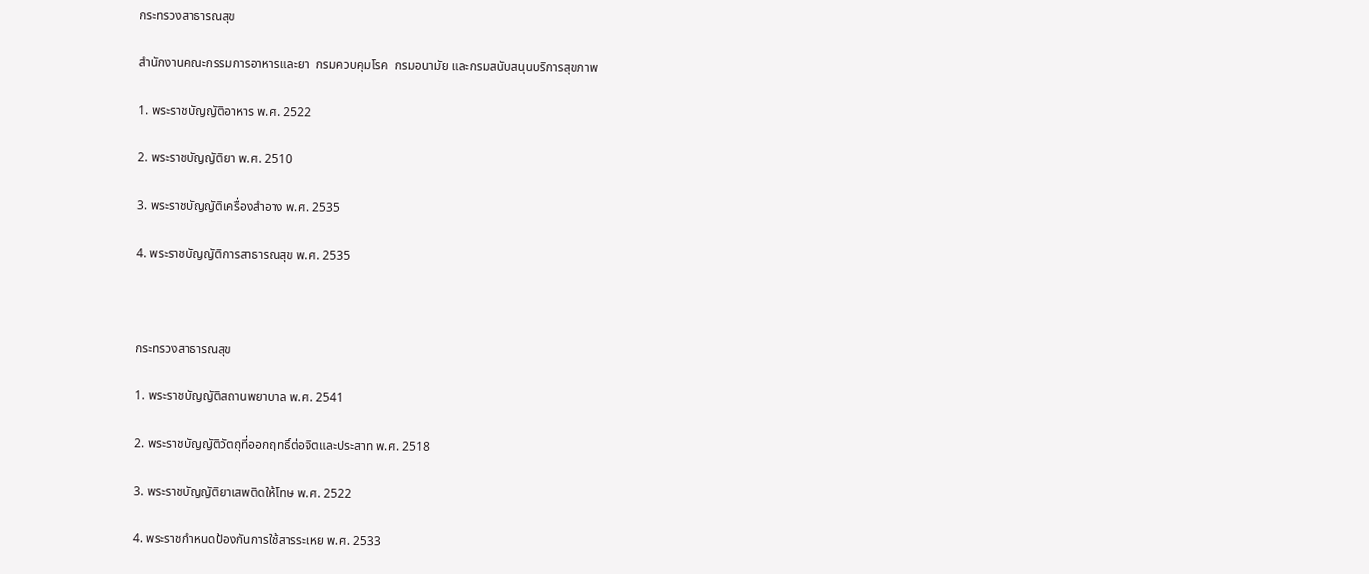กระทรวงสาธารณสุข

สำนักงานคณะกรรมการอาหารและยา  กรมควบคุมโรค  กรมอนามัย และกรมสนับสนุนบริการสุขภาพ

1. พระราชบัญญัติอาหาร พ.ศ. 2522

2. พระราชบัญญัติยา พ.ศ. 2510

3. พระราชบัญญัติเครื่องสำอาง พ.ศ. 2535

4. พระราชบัญญัติการสาธารณสุข พ.ศ. 2535



กระทรวงสาธารณสุข

1. พระราชบัญญัติสถานพยาบาล พ.ศ. 2541

2. พระราชบัญญัติวัตถุที่ออกฤทธิ์ต่อจิตและประสาท พ.ศ. 2518

3. พระราชบัญญัติยาเสพติดให้โทษ พ.ศ. 2522

4. พระราชกำหนดป้องกันการใช้สารระเหย พ.ศ. 2533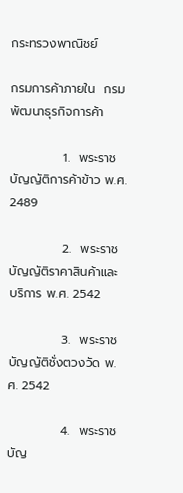กระทรวงพาณิชย์

กรมการค้าภายใน  กรมพัฒนาธุรกิจการค้า

            1.  พระราชบัญญัติการค้าข้าว พ.ศ. 2489

            2.  พระราชบัญญัติราคาสินค้าและบริการ พ.ศ. 2542

            3.  พระราชบัญญัติชั่งตวงวัด พ.ศ. 2542

            4.  พระราชบัญ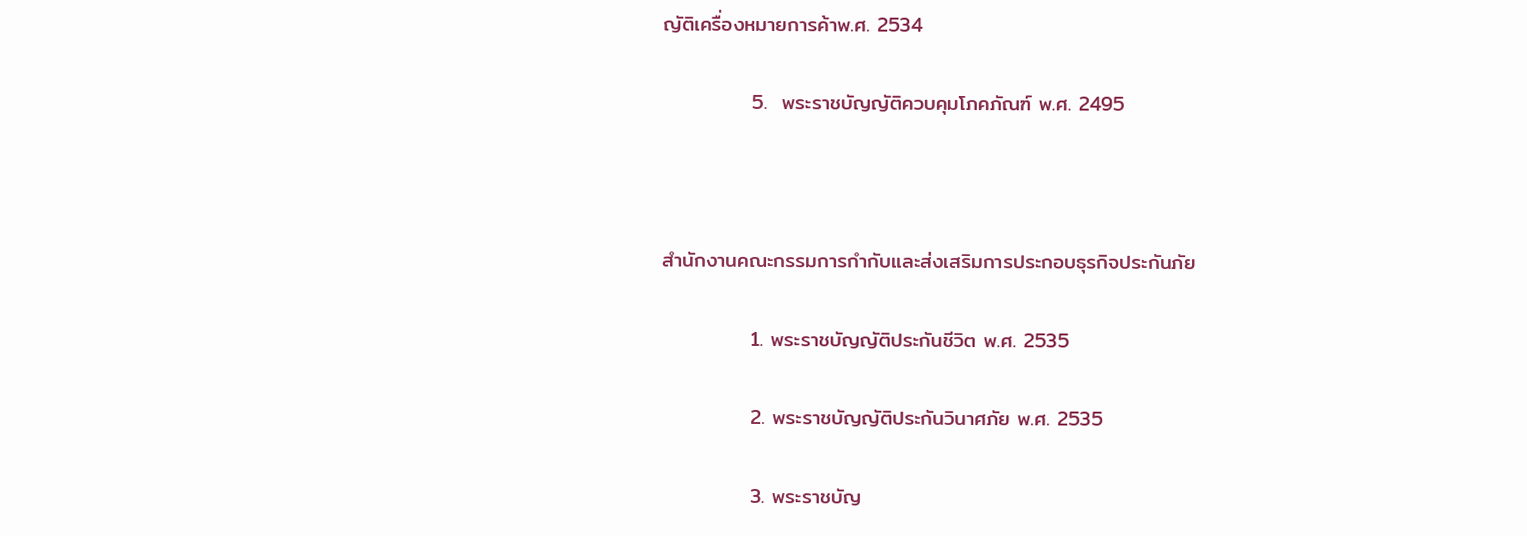ญัติเครื่องหมายการค้าพ.ศ. 2534

            5.  พระราชบัญญัติควบคุมโภคภัณฑ์ พ.ศ. 2495



สำนักงานคณะกรรมการกำกับและส่งเสริมการประกอบธุรกิจประกันภัย

            1. พระราชบัญญัติประกันชีวิต พ.ศ. 2535

            2. พระราชบัญญัติประกันวินาศภัย พ.ศ. 2535

            3. พระราชบัญ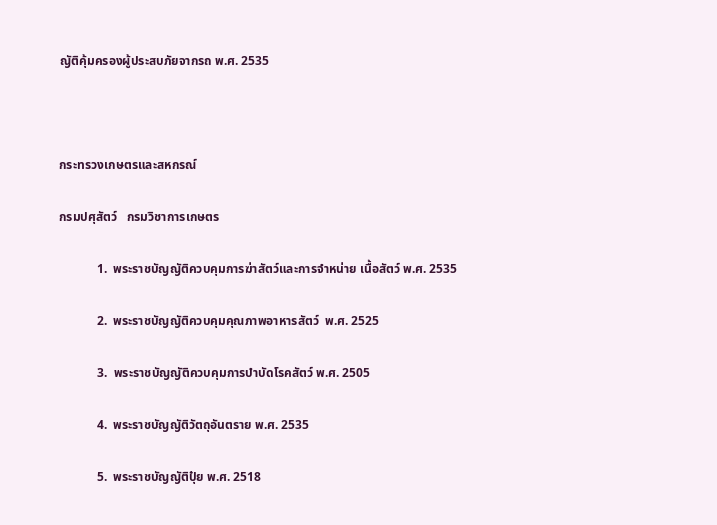ญัติคุ้มครองผู้ประสบภัยจากรถ พ.ศ. 2535



กระทรวงเกษตรและสหกรณ์

กรมปศุสัตว์   กรมวิชาการเกษตร

            1.  พระราชบัญญัติควบคุมการฆ่าสัตว์และการจำหน่าย เนื้อสัตว์ พ.ศ. 2535

            2.  พระราชบัญญัติควบคุมคุณภาพอาหารสัตว์  พ.ศ. 2525

            3.  พระราชบัญญัติควบคุมการบำบัดโรคสัตว์ พ.ศ. 2505

            4.  พระราชบัญญัติวัตถุอันตราย พ.ศ. 2535

            5.  พระราชบัญญัติปุ๋ย พ.ศ. 2518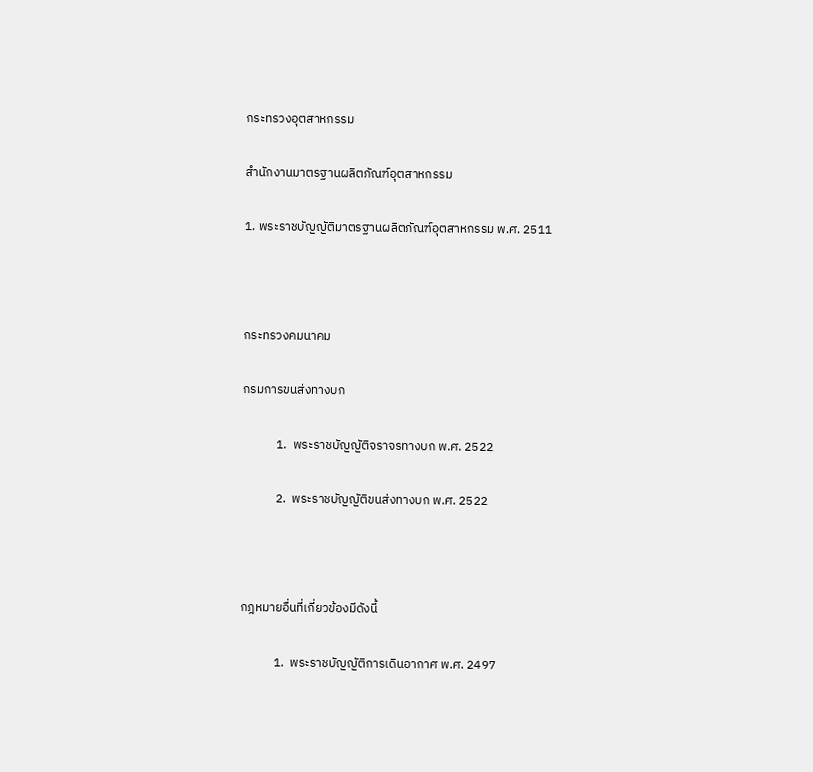กระทรวงอุตสาหกรรม

สำนักงานมาตรฐานผลิตภัณฑ์อุตสาหกรรม

1. พระราชบัญญัติมาตรฐานผลิตภัณฑ์อุตสาหกรรม พ.ศ. 2511



กระทรวงคมนาคม

กรมการขนส่งทางบก

            1.  พระราชบัญญัติจราจรทางบก พ.ศ. 2522

            2.  พระราชบัญญัติขนส่งทางบก พ.ศ. 2522



กฎหมายอื่นที่เกี่ยวข้องมีดังนี้

            1.  พระราชบัญญัติการเดินอากาศ พ.ศ. 2497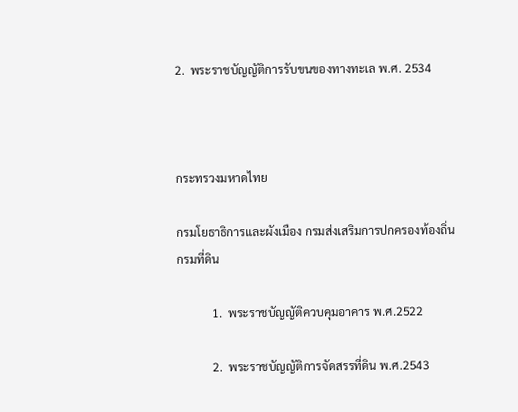2.  พระราชบัญญัติการรับขนของทางทะเล พ.ศ. 2534



กระทรวงมหาดไทย

กรมโยธาธิการและผังเมือง กรมส่งเสริมการปกครองท้องถิ่น  กรมที่ดิน

            1.  พระราชบัญญัติควบคุมอาคาร พ.ศ.2522

            2.  พระราชบัญญัติการจัดสรรที่ดิน พ.ศ.2543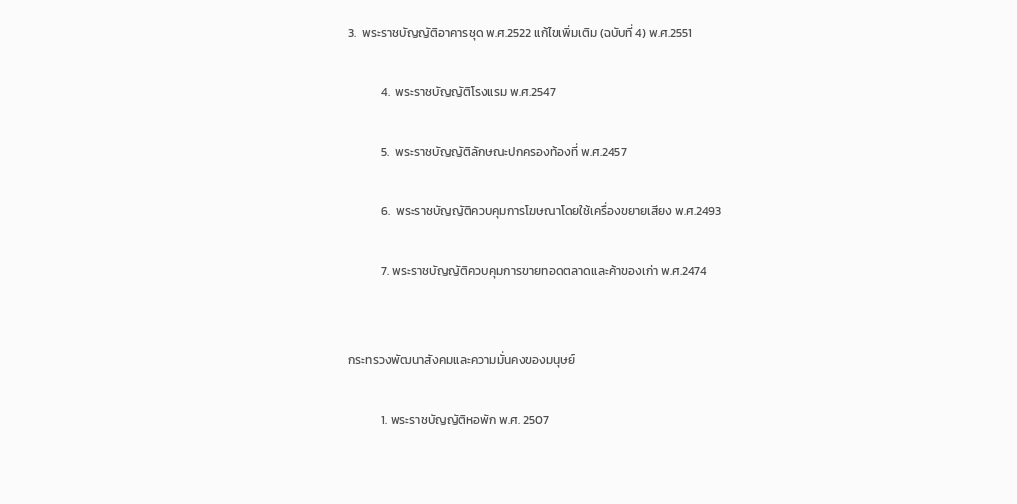3.  พระราชบัญญัติอาคารชุด พ.ศ.2522 แก้ไขเพิ่มเติม (ฉบับที่ 4) พ.ศ.2551

            4.  พระราชบัญญัติโรงแรม พ.ศ.2547

            5.  พระราชบัญญัติลักษณะปกครองท้องที่ พ.ศ.2457

            6.  พระราชบัญญัติควบคุมการโฆษณาโดยใช้เครื่องขยายเสียง พ.ศ.2493

            7. พระราชบัญญัติควบคุมการขายทอดตลาดและค้าของเก่า พ.ศ.2474


กระทรวงพัฒนาสังคมและความมั่นคงของมนุษย์

            1. พระราชบัญญัติหอพัก พ.ศ. 2507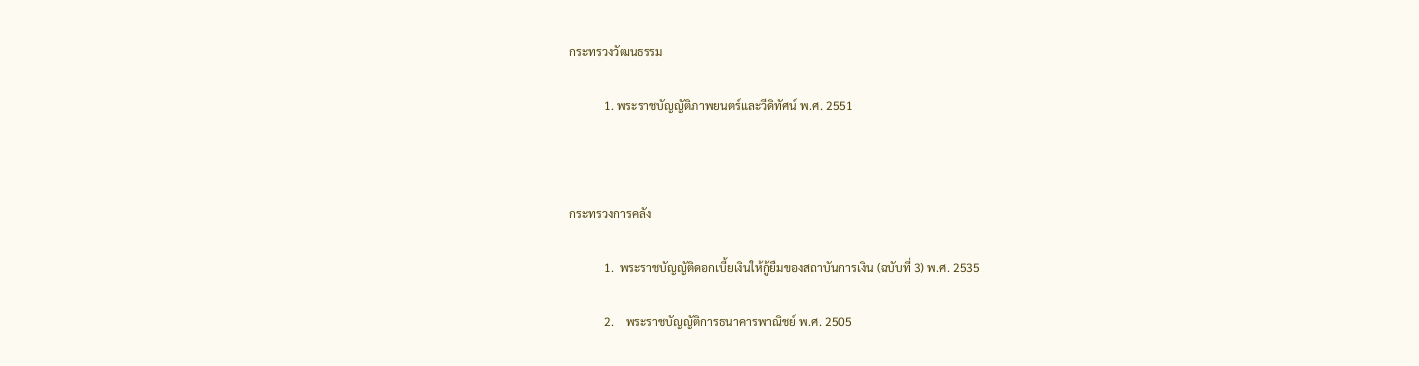กระทรวงวัฒนธรรม

            1. พระราชบัญญัติภาพยนตร์และวีดิทัศน์ พ.ศ. 2551



กระทรวงการคลัง

            1.  พระราชบัญญัติดอกเบี้ยเงินให้กู้ยืมของสถาบันการเงิน (ฉบับที่ 3) พ.ศ. 2535

            2.    พระราชบัญญัติการธนาคารพาณิชย์ พ.ศ. 2505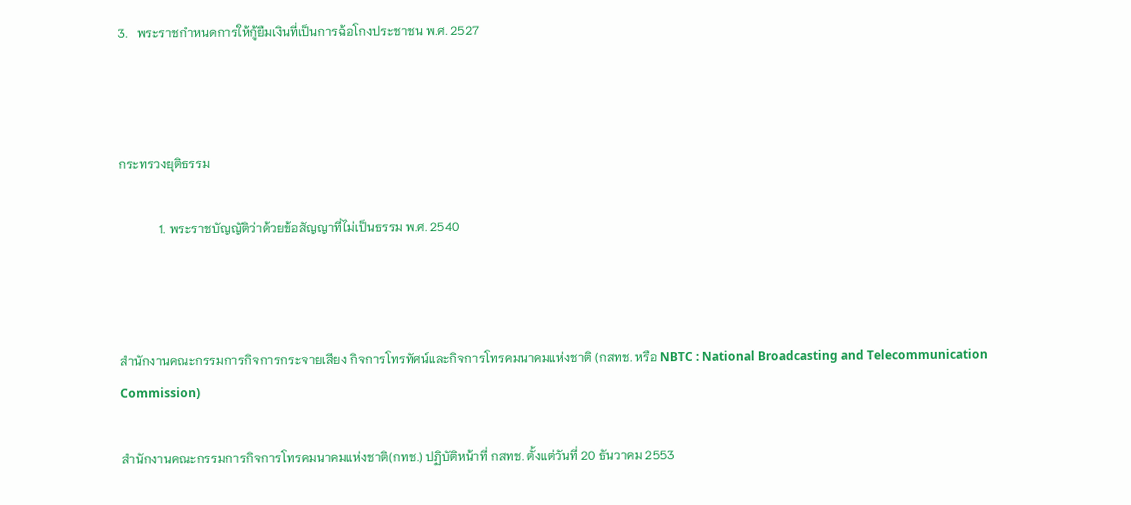3.   พระราชกำหนดการให้กู้ยืมเงินที่เป็นการฉ้อโกงประชาชน พ.ศ. 2527



กระทรวงยุติธรรม

             1. พระราชบัญญัติว่าด้วยข้อสัญญาที่ไม่เป็นธรรม พ.ศ. 2540



สำนักงานคณะกรรมการกิจการกระจายเสียง กิจการโทรทัศน์และกิจการโทรคมนาคมแห่งชาติ (กสทช. หรือ NBTC : National Broadcasting and Telecommunication Commission)

สำนักงานคณะกรรมการกิจการโทรคมนาคมแห่งชาติ(กทช.) ปฏิบัติหน้าที่ กสทช. ตั้งแต่วันที่ 20 ธันวาคม 2553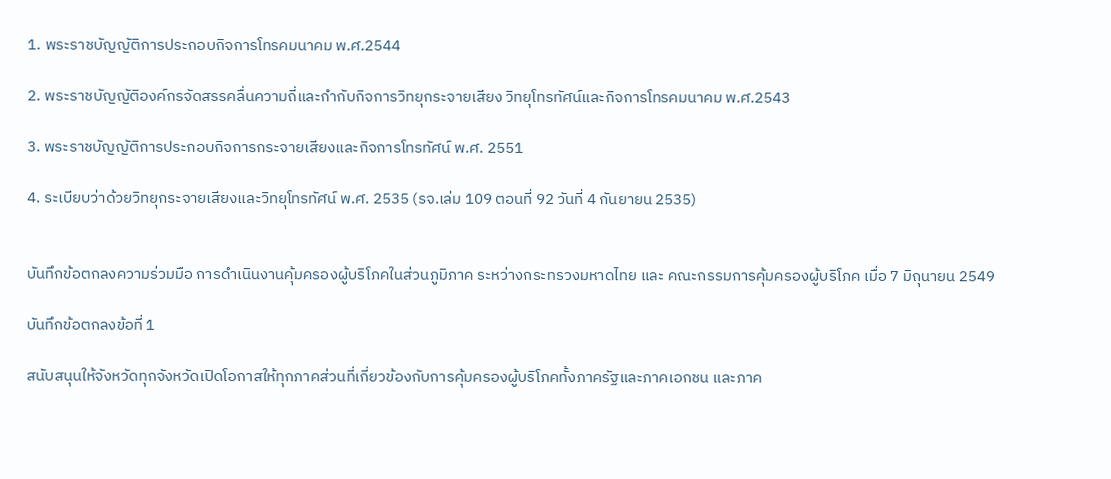1. พระราชบัญญัติการประกอบกิจการโทรคมนาคม พ.ศ.2544

2. พระราชบัญญัติองค์กรจัดสรรคลื่นความถี่และกำกับกิจการวิทยุกระจายเสียง วิทยุโทรทัศน์และกิจการโทรคมนาคม พ.ศ.2543

3. พระราชบัญญัติการประกอบกิจการกระจายเสียงและกิจการโทรทัศน์ พ.ศ. 2551

4. ระเบียบว่าด้วยวิทยุกระจายเสียงและวิทยุโทรทัศน์ พ.ศ. 2535 (รจ.เล่ม 109 ตอนที่ 92 วันที่ 4 กันยายน 2535)


บันทึกข้อตกลงความร่วมมือ การดำเนินงานคุ้มครองผู้บริโภคในส่วนภูมิภาค ระหว่างกระทรวงมหาดไทย และ คณะกรรมการคุ้มครองผู้บริโภค เมื่อ 7 มิถุนายน 2549

บันทึกข้อตกลงข้อที่ 1

สนับสนุนให้จังหวัดทุกจังหวัดเปิดโอกาสให้ทุกภาคส่วนที่เกี่ยวข้องกับการคุ้มครองผู้บริโภคทั้งภาครัฐและภาคเอกชน และภาค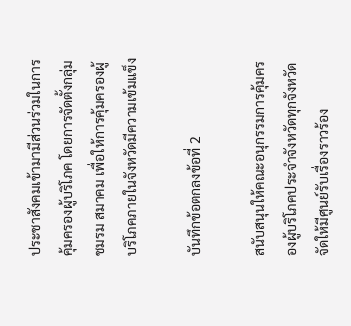ประชาสังคมเข้ามามีส่วนร่วมในการคุ้มครองผู้บริโภค โดยการจัดตั้งกลุ่ม ชมรม สมาคม เพื่อให้การคุ้มครองผู้บริโภคภายในจังหวัดมีความเข้มแข็ง

บันทึกข้อตกลงข้อที่ 2

สนับสนุนให้คณะอนุกรรมการคุ้มครองผู้บริโภคประจำจังหวัดทุกจังหวัด จัดให้มีศูนย์รับเรื่องราวร้อง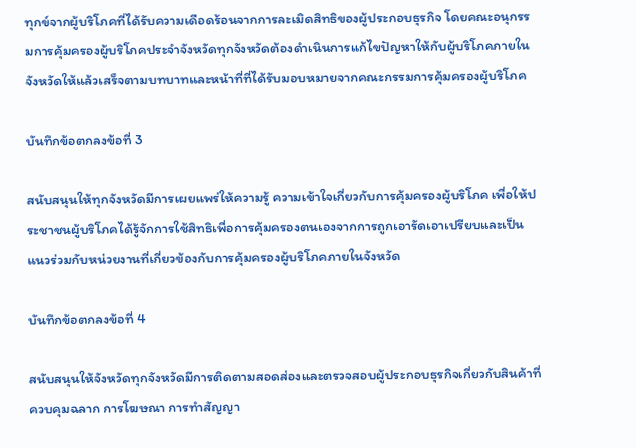ทุกข์จากผู้บริโภคที่ได้รับความเดือดร้อนจากการละเมิดสิทธิของผู้ประกอบธุรกิจ โดยคณะอนุกรรมการคุ้มครองผู้บริโภคประจำจังหวัดทุกจังหวัดต้องดำเนินการแก้ไขปัญหาให้กับผู้บริโภคภายในจังหวัดให้แล้วเสร็จตามบทบาทและหน้าที่ที่ได้รับมอบหมายจากคณะกรรมการคุ้มครองผู้บริโภค

บันทึกข้อตกลงข้อที่ 3

สนับสนุนให้ทุกจังหวัดมีการเผยแพร่ให้ความรู้ ความเข้าใจเกี่ยวกับการคุ้มครองผู้บริโภค เพื่อให้ประชาชนผู้บริโภคได้รู้จักการใช้สิทธิเพื่อการคุ้มครองตนเองจากการถูกเอารัดเอาเปรียบและเป็นแนวร่วมกับหน่วยงานที่เกี่ยวข้องกับการคุ้มครองผู้บริโภคภายในจังหวัด

บันทึกข้อตกลงข้อที่ 4

สนับสนุนให้จังหวัดทุกจังหวัดมีการติดตามสอดส่องและตรวจสอบผู้ประกอบธุรกิจเกี่ยวกับสินค้าที่ควบคุมฉลาก การโฆษณา การทำสัญญา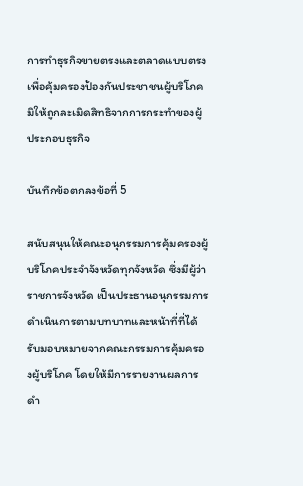การทำธุรกิจขายตรงและตลาดแบบตรง เพื่อคุ้มครองป้องกันประชาชนผู้บริโภคมิให้ถูกละเมิดสิทธิจากการกระทำของผู้ประกอบธุรกิจ

บันทึกข้อตกลงข้อที่ 5

สนับสนุนให้คณะอนุกรรมการคุ้มครองผู้บริโภคประจำจังหวัดทุกจังหวัด ซึ่งมีผู้ว่าราชการจังหวัด เป็นประธานอนุกรรมการ ดำเนินการตามบทบาทและหน้าที่ที่ได้รับมอบหมายจากคณะกรรมการคุ้มครองผู้บริโภค โดยให้มีการรายงานผลการดำ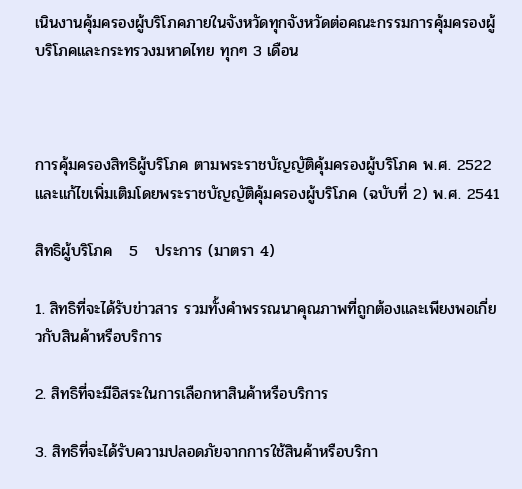เนินงานคุ้มครองผู้บริโภคภายในจังหวัดทุกจังหวัดต่อคณะกรรมการคุ้มครองผู้บริโภคและกระทรวงมหาดไทย ทุกๆ 3 เดือน



การคุ้มครองสิทธิผู้บริโภค ตามพระราชบัญญัติคุ้มครองผู้บริโภค พ.ศ. 2522 และแก้ไขเพิ่มเติมโดยพระราชบัญญัติคุ้มครองผู้บริโภค (ฉบับที่ 2) พ.ศ. 2541

สิทธิผู้บริโภค   5   ประการ (มาตรา 4)

1. สิทธิที่จะได้รับข่าวสาร รวมทั้งคำพรรณนาคุณภาพที่ถูกต้องและเพียงพอเกี่ยวกับสินค้าหรือบริการ

2. สิทธิที่จะมีอิสระในการเลือกหาสินค้าหรือบริการ

3. สิทธิที่จะได้รับความปลอดภัยจากการใช้สินค้าหรือบริกา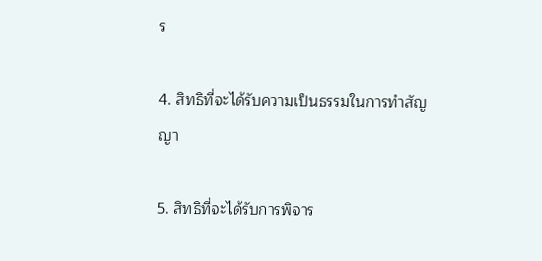ร

4. สิทธิที่จะได้รับความเป็นธรรมในการทำสัญญา

5. สิทธิที่จะได้รับการพิจาร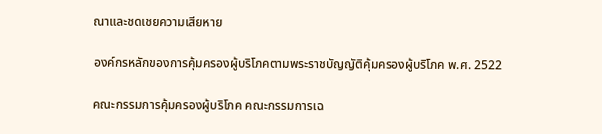ณาและชดเชยความเสียหาย

องค์กรหลักของการคุ้มครองผู้บริโภคตามพระราชบัญญัติคุ้มครองผู้บริโภค พ.ศ. 2522

คณะกรรมการคุ้มครองผู้บริโภค คณะกรรมการเฉ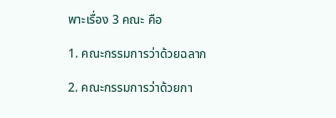พาะเรื่อง 3 คณะ คือ

1. คณะกรรมการว่าด้วยฉลาก

2. คณะกรรมการว่าด้วยกา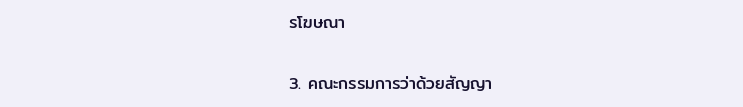รโฆษณา

3. คณะกรรมการว่าด้วยสัญญา